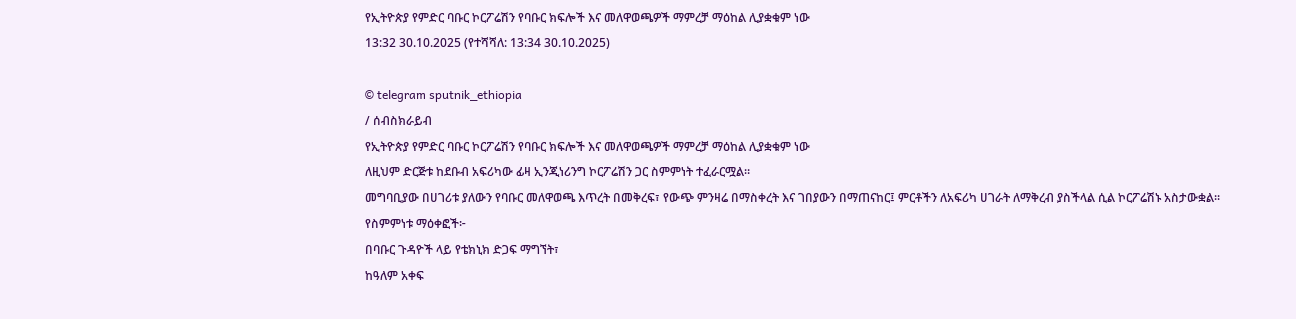የኢትዮጵያ የምድር ባቡር ኮርፖሬሽን የባቡር ክፍሎች እና መለዋወጫዎች ማምረቻ ማዕከል ሊያቋቁም ነው
13:32 30.10.2025 (የተሻሻለ: 13:34 30.10.2025)

© telegram sputnik_ethiopia
/ ሰብስክራይብ
የኢትዮጵያ የምድር ባቡር ኮርፖሬሽን የባቡር ክፍሎች እና መለዋወጫዎች ማምረቻ ማዕከል ሊያቋቁም ነው
ለዚህም ድርጅቱ ከደቡብ አፍሪካው ፊዛ ኢንጂነሪንግ ኮርፖሬሽን ጋር ስምምነት ተፈራርሟል።
መግባቢያው በሀገሪቱ ያለውን የባቡር መለዋወጫ እጥረት በመቅረፍ፣ የውጭ ምንዛሬ በማስቀረት እና ገበያውን በማጠናከር፤ ምርቶችን ለአፍሪካ ሀገራት ለማቅረብ ያስችላል ሲል ኮርፖሬሽኑ አስታውቋል፡፡
የስምምነቱ ማዕቀፎች፦
በባቡር ጉዳዮች ላይ የቴክኒክ ድጋፍ ማግኘት፣
ከዓለም አቀፍ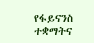የፋይናንስ ተቋማትና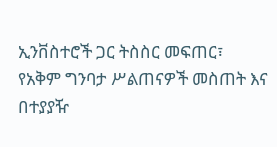ኢንቨስተሮች ጋር ትስስር መፍጠር፣
የአቅም ግንባታ ሥልጠናዎች መስጠት እና በተያያዥ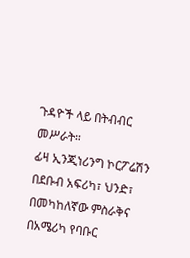ጉዳዮች ላይ በትብብር መሥራት።
ፊዛ ኢንጂነሪንግ ኮርፖሬሽን በደቡብ አፍሪካ፣ ህንድ፣ በመካከለኛው ምስራቅና በአሜሪካ የባቡር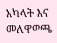አካላት እና መለዋወጫ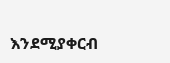እንደሚያቀርብ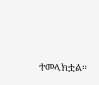ተመላክቷል።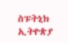ስፑትኒክ ኢትዮጵያ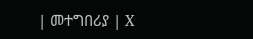| መተግበሪያ | X